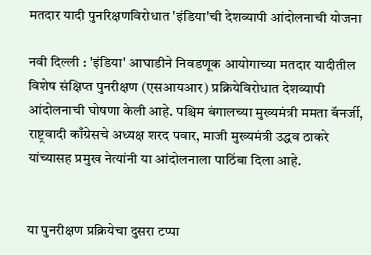मतदार यादी पुनरिक्षणविरोधात 'इंडिया'ची देशव्यापी आंदोलनाची योजना

नवी दिल्ली : 'इंडिया' आघाडीने निवडणूक आयोगाच्या मतदार यादीतील विशेष संक्षिप्त पुनरीक्षण (एसआयआर) प्रक्रियेविरोधात देशव्यापी आंदोलनाची घोषणा केली आहे. पश्चिम बंगालच्या मुख्यमंत्री ममता बॅनर्जी, राष्ट्रवादी काँग्रेसचे अध्यक्ष शरद पवार, माजी मुख्यमंत्री उद्धव ठाकरे यांच्यासह प्रमुख नेत्यांनी या आंदोलनाला पाठिंबा दिला आहे.


या पुनरीक्षण प्रक्रियेचा दुसरा टप्पा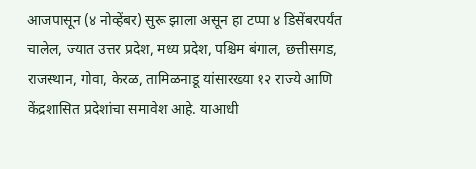आजपासून (४ नोव्हेंबर) सुरू झाला असून हा टप्पा ४ डिसेंबरपर्यंत चालेल, ज्यात उत्तर प्रदेश, मध्य प्रदेश, पश्चिम बंगाल, छत्तीसगड, राजस्थान, गोवा, केरळ, तामिळनाडू यांसारख्या १२ राज्ये आणि केंद्रशासित प्रदेशांचा समावेश आहे. याआधी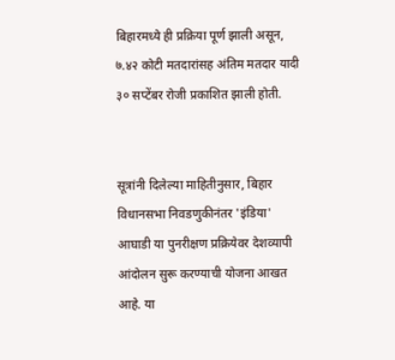बिहारमध्ये ही प्रक्रिया पूर्ण झाली असून, ७.४२ कोटी मतदारांसह अंतिम मतदार यादी ३० सप्टेंबर रोजी प्रकाशित झाली होती.


सूत्रांनी दिलेल्या माहितीनुसार, बिहार विधानसभा निवडणुकीनंतर 'इंडिया' आघाडी या पुनरीक्षण प्रक्रियेवर देशव्यापी आंदोलन सुरू करण्याची योजना आखत आहे. या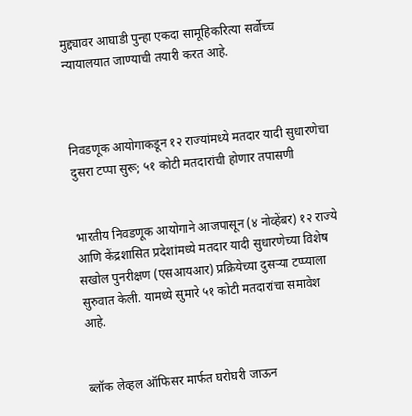मुद्द्यावर आघाडी पुन्हा एकदा सामूहिकरित्या सर्वोच्च न्यायालयात जाण्याची तयारी करत आहे.



निवडणूक आयोगाकडून १२ राज्यांमध्ये मतदार यादी सुधारणेचा दुसरा टप्पा सुरू; ५१ कोटी मतदारांची होणार तपासणी


भारतीय निवडणूक आयोगाने आजपासून (४ नोव्हेंबर) १२ राज्ये आणि केंद्रशासित प्रदेशांमध्ये मतदार यादी सुधारणेच्या विशेष सखोल पुनरीक्षण (एसआयआर) प्रक्रियेच्या दुसऱ्या टप्प्याला सुरुवात केली. यामध्ये सुमारे ५१ कोटी मतदारांचा समावेश आहे.


ब्लॉक लेव्हल ऑफिसर मार्फत घरोघरी जाऊन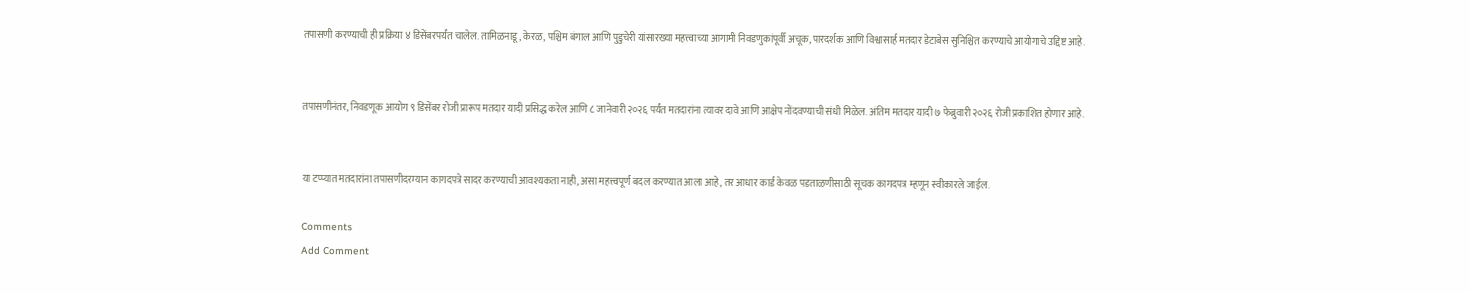तपासणी करण्याची ही प्रक्रिया ४ डिसेंबरपर्यंत चालेल. तामिळनाडू, केरळ, पश्चिम बंगाल आणि पुडुचेरी यांसारख्या महत्त्वाच्या आगामी निवडणुकांपूर्वी अचूक, पारदर्शक आणि विश्वासार्ह मतदार डेटाबेस सुनिश्चित करण्याचे आयोगाचे उद्दिष्ट आहे.


तपासणीनंतर, निवडणूक आयोग ९ डिसेंबर रोजी प्रारूप मतदार यादी प्रसिद्ध करेल आणि ८ जानेवारी २०२६ पर्यंत मतदारांना त्यावर दावे आणि आक्षेप नोंदवण्याची संधी मिळेल. अंतिम मतदार यादी ७ फेब्रुवारी २०२६ रोजी प्रकाशित होणार आहे.


या टप्प्यात मतदारांना तपासणीदरम्यान कागदपत्रे सादर करण्याची आवश्यकता नाही, असा महत्त्वपूर्ण बदल करण्यात आला आहे, तर आधार कार्ड केवळ पडताळणीसाठी सूचक कागदपत्र म्हणून स्वीकारले जाईल.

Comments
Add Comment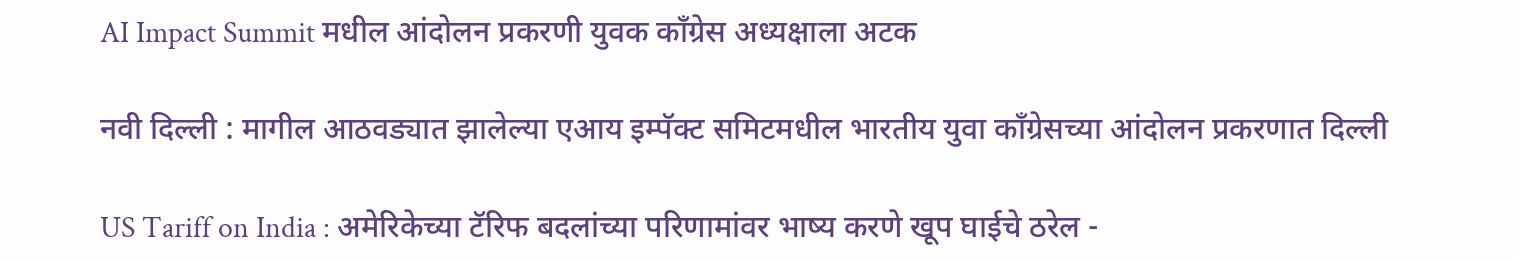AI Impact Summit मधील आंदोलन प्रकरणी युवक काँग्रेस अध्यक्षाला अटक

नवी दिल्ली : मागील आठवड्यात झालेल्या एआय इम्पॅक्ट समिटमधील भारतीय युवा काँग्रेसच्या आंदोलन प्रकरणात दिल्ली

US Tariff on India : अमेरिकेच्या टॅरिफ बदलांच्या परिणामांवर भाष्य करणे खूप घाईचे ठरेल -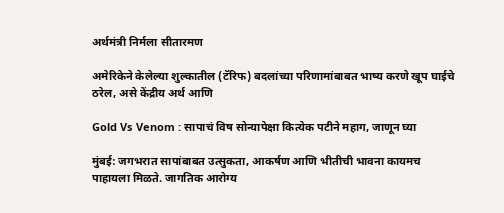अर्थमंत्री निर्मला सीतारमण

अमेरिकेने केलेल्या शुल्कातील (टॅरिफ) बदलांच्या परिणामांबाबत भाष्य करणे खूप घाईचे ठरेल, असे केंद्रीय अर्थ आणि

Gold Vs Venom : सापाचं विष सोन्यापेक्षा कित्येक पटीने महाग, जाणून घ्या

मुंबई: जगभरात सापांबाबत उत्सुकता, आकर्षण आणि भीतीची भावना कायमच पाहायला मिळते. जागतिक आरोग्य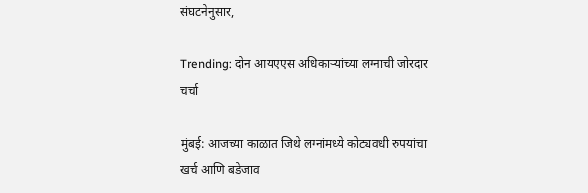संघटनेनुसार,

Trending: दोन आयएएस अधिकाऱ्यांच्या लग्नाची जोरदार चर्चा

मुंबई: आजच्या काळात जिथे लग्नांमध्ये कोट्यवधी रुपयांचा खर्च आणि बडेजाव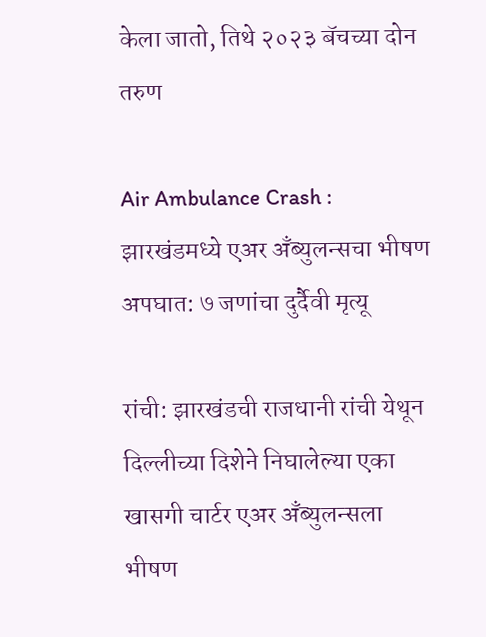केला जातो, तिथे २०२३ बॅचच्या दोन तरुण

Air Ambulance Crash : झारखंडमध्ये एअर अँब्युलन्सचा भीषण अपघात: ७ जणांचा दुर्दैवी मृत्यू

रांची: झारखंडची राजधानी रांची येथून दिल्लीच्या दिशेने निघालेल्या एका खासगी चार्टर एअर अँब्युलन्सला भीषण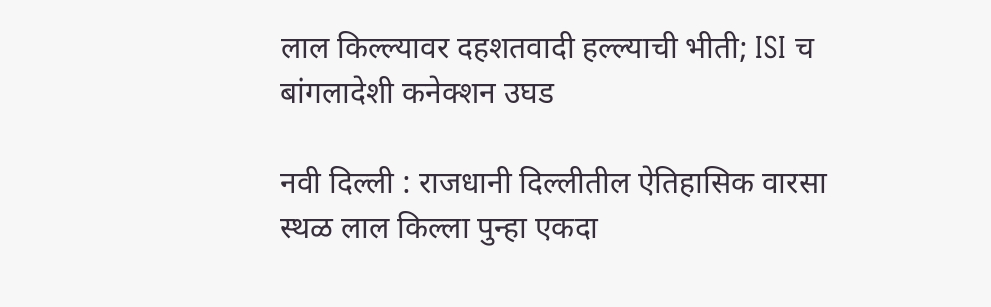लाल किल्ल्यावर दहशतवादी हल्ल्याची भीती; ISI च बांगलादेशी कनेक्शन उघड

नवी दिल्ली : राजधानी दिल्लीतील ऐतिहासिक वारसा स्थळ लाल किल्ला पुन्हा एकदा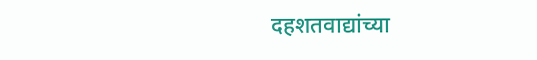दहशतवाद्यांच्या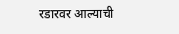रडारवर आल्याची